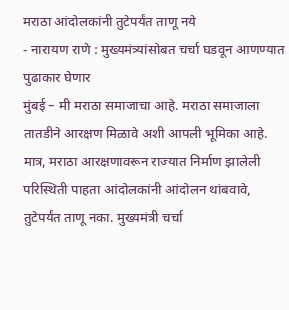मराठा आंदोलकांनी तुटेपर्यंत ताणू नये
- नारायण राणे : मुख्यमंत्र्यांसोबत चर्चा घडवून आणण्यात पुढाकार घेणार
मुंबई – मी मराठा समाजाचा आहे. मराठा समाजाला तातडीने आरक्षण मिळावे अशी आपली भूमिका आहे. मात्र, मराठा आरक्षणावरून राज्यात निर्माण झालेली परिस्थिती पाहता आंदोलकांनी आंदोलन थांबवावे, तुटेपर्यंत ताणू नका. मुख्यमंत्री चर्चा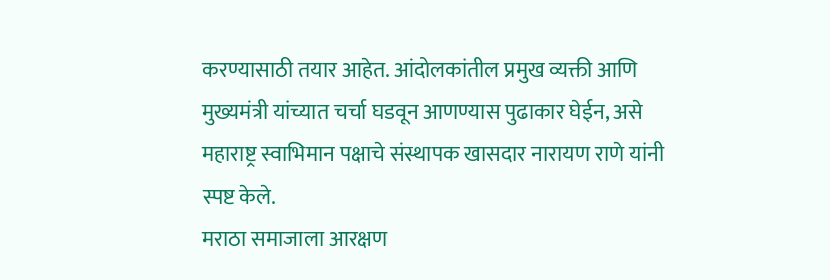करण्यासाठी तयार आहेत. आंदोलकांतील प्रमुख व्यक्ती आणि मुख्यमंत्री यांच्यात चर्चा घडवून आणण्यास पुढाकार घेईन, असे महाराष्ट्र स्वाभिमान पक्षाचे संस्थापक खासदार नारायण राणे यांनी स्पष्ट केले.
मराठा समाजाला आरक्षण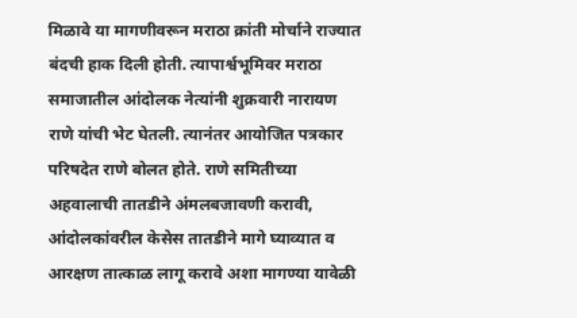मिळावे या मागणीवरून मराठा क्रांती मोर्चाने राज्यात बंदची हाक दिली होती. त्यापार्श्वभूमिवर मराठा समाजातील आंदोलक नेत्यांनी शुक्रवारी नारायण राणे यांची भेट घेतली. त्यानंतर आयोजित पत्रकार परिषदेत राणे बोलत होते. राणे समितीच्या अहवालाची तातडीने अंमलबजावणी करावी, आंदोलकांवरील केसेस तातडीने मागे घ्याव्यात व आरक्षण तात्काळ लागू करावे अशा मागण्या यावेळी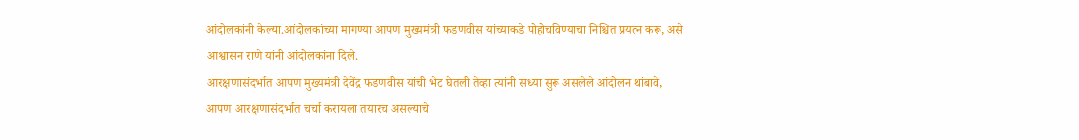आंदोलकांनी केल्या.आंदोलकांच्या मागण्या आपण मुख्यमंत्री फडणवीस यांच्याकडे पोहोचविण्याचा निश्चित प्रयत्न करू, असे आश्वासन राणे यांनी आंदोलकांना दिले.
आरक्षणासंदर्भात आपण मुख्यमंत्री देवेंद्र फडणवीस यांची भेट घेतली तेव्हा त्यांनी सध्या सुरू असलेले आंदोलन थांबावे, आपण आरक्षणासंदर्भात चर्चा करायला तयारच असल्याचे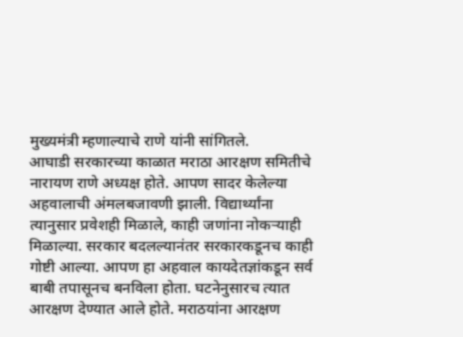मुख्यमंत्री म्हणाल्याचे राणे यांनी सांगितले.
आघाडी सरकारच्या काळात मराठा आरक्षण समितीचे नारायण राणे अध्यक्ष होते. आपण सादर केलेल्या अहवालाची अंमलबजावणी झाली. विद्यार्थ्यांना त्यानुसार प्रवेशही मिळाले, काही जणांना नोकऱ्याही मिळाल्या. सरकार बदलल्यानंतर सरकारकडूनच काही गोष्टी आल्या. आपण हा अहवाल कायदेतज्ञांकडून सर्व बाबी तपासूनच बनविला होता. घटनेनुसारच त्यात आरक्षण देण्यात आले होते. मराठयांना आरक्षण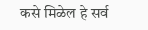कसे मिळेल हे सर्व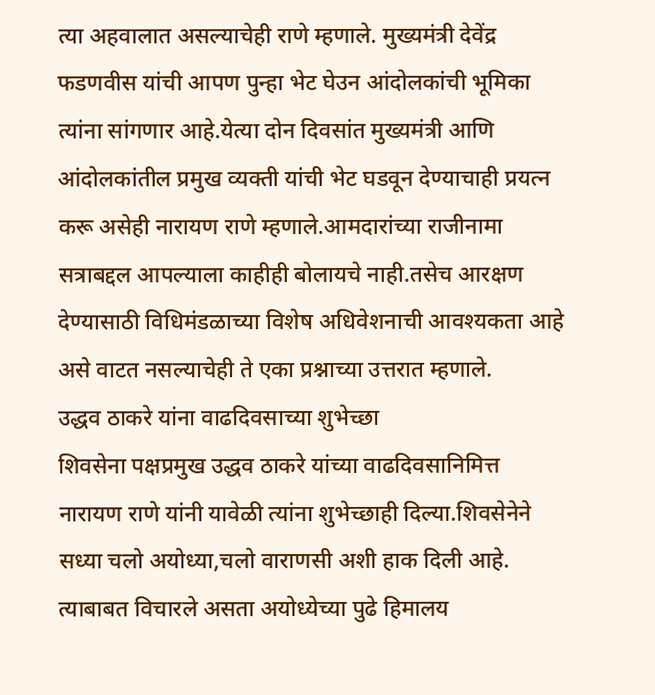त्या अहवालात असल्याचेही राणे म्हणाले. मुख्यमंत्री देवेंद्र फडणवीस यांची आपण पुन्हा भेट घेउन आंदोलकांची भूमिका त्यांना सांगणार आहे.येत्या दोन दिवसांत मुख्यमंत्री आणि आंदोलकांतील प्रमुख व्यक्ती यांची भेट घडवून देण्याचाही प्रयत्न करू असेही नारायण राणे म्हणाले.आमदारांच्या राजीनामा सत्राबद्दल आपल्याला काहीही बोलायचे नाही.तसेच आरक्षण देण्यासाठी विधिमंडळाच्या विशेष अधिवेशनाची आवश्यकता आहे असे वाटत नसल्याचेही ते एका प्रश्नाच्या उत्तरात म्हणाले.
उद्धव ठाकरे यांना वाढदिवसाच्या शुभेच्छा
शिवसेना पक्षप्रमुख उद्धव ठाकरे यांच्या वाढदिवसानिमित्त नारायण राणे यांनी यावेळी त्यांना शुभेच्छाही दिल्या.शिवसेनेने सध्या चलो अयोध्या,चलो वाराणसी अशी हाक दिली आहे. त्याबाबत विचारले असता अयोध्येच्या पुढे हिमालय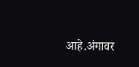आहे.अंगावर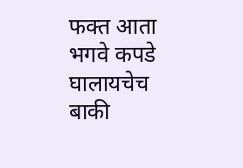फक्त आता भगवे कपडे घालायचेच बाकी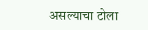असल्याचा टोला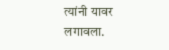त्यांनी यावर लगावला.